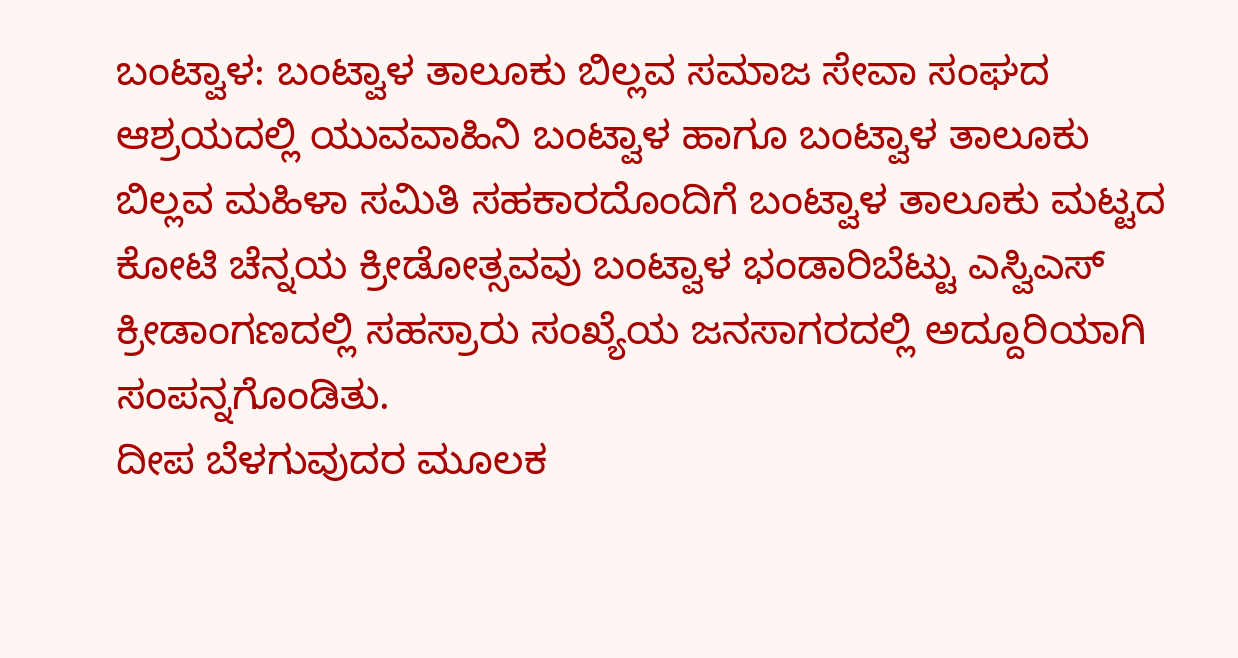ಬಂಟ್ವಾಳ: ಬಂಟ್ವಾಳ ತಾಲೂಕು ಬಿಲ್ಲವ ಸಮಾಜ ಸೇವಾ ಸಂಘದ ಆಶ್ರಯದಲ್ಲಿ ಯುವವಾಹಿನಿ ಬಂಟ್ವಾಳ ಹಾಗೂ ಬಂಟ್ವಾಳ ತಾಲೂಕು ಬಿಲ್ಲವ ಮಹಿಳಾ ಸಮಿತಿ ಸಹಕಾರದೊಂದಿಗೆ ಬಂಟ್ವಾಳ ತಾಲೂಕು ಮಟ್ಟದ ಕೋಟಿ ಚೆನ್ನಯ ಕ್ರೀಡೋತ್ಸವವು ಬಂಟ್ವಾಳ ಭಂಡಾರಿಬೆಟ್ಟು ಎಸ್ವಿಎಸ್ ಕ್ರೀಡಾಂಗಣದಲ್ಲಿ ಸಹಸ್ರಾರು ಸಂಖ್ಯೆಯ ಜನಸಾಗರದಲ್ಲಿ ಅದ್ದೂರಿಯಾಗಿ ಸಂಪನ್ನಗೊಂಡಿತು.
ದೀಪ ಬೆಳಗುವುದರ ಮೂಲಕ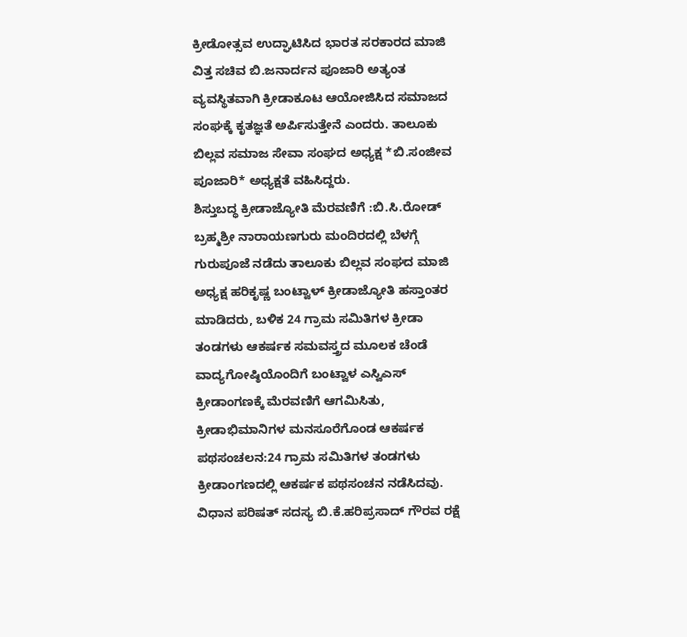ಕ್ರೀಡೋತ್ಸವ ಉದ್ಘಾಟಿಸಿದ ಭಾರತ ಸರಕಾರದ ಮಾಜಿ ವಿತ್ತ ಸಚಿವ ಬಿ.ಜನಾರ್ದನ ಪೂಜಾರಿ ಅತ್ಯಂತ ವ್ಯವಸ್ಥಿತವಾಗಿ ಕ್ರೀಡಾಕೂಟ ಆಯೋಜಿಸಿದ ಸಮಾಜದ ಸಂಘಕ್ಕೆ ಕೃತಜ್ಞತೆ ಅರ್ಪಿಸುತ್ತೇನೆ ಎಂದರು. ತಾಲೂಕು ಬಿಲ್ಲವ ಸಮಾಜ ಸೇವಾ ಸಂಘದ ಅಧ್ಯಕ್ಷ *ಬಿ.ಸಂಜೀವ ಪೂಜಾರಿ* ಅಧ್ಯಕ್ಷತೆ ವಹಿಸಿದ್ದರು.
ಶಿಸ್ತುಬದ್ಧ ಕ್ರೀಡಾಜ್ಯೋತಿ ಮೆರವಣಿಗೆ :ಬಿ.ಸಿ.ರೋಡ್ ಬ್ರಹ್ಮಶ್ರೀ ನಾರಾಯಣಗುರು ಮಂದಿರದಲ್ಲಿ ಬೆಳಗ್ಗೆ ಗುರುಪೂಜೆ ನಡೆದು ತಾಲೂಕು ಬಿಲ್ಲವ ಸಂಘದ ಮಾಜಿ ಅಧ್ಯಕ್ಷ ಹರಿಕೃಷ್ಣ ಬಂಟ್ವಾಳ್ ಕ್ರೀಡಾಜ್ಯೋತಿ ಹಸ್ತಾಂತರ ಮಾಡಿದರು, ಬಳಿಕ 24 ಗ್ರಾಮ ಸಮಿತಿಗಳ ಕ್ರೀಡಾ ತಂಡಗಳು ಆಕರ್ಷಕ ಸಮವಸ್ತ್ರದ ಮೂಲಕ ಚೆಂಡೆ ವಾದ್ಯಗೋಷ್ಠಿಯೊಂದಿಗೆ ಬಂಟ್ವಾಳ ಎಸ್ವಿಎಸ್ ಕ್ರೀಡಾಂಗಣಕ್ಕೆ ಮೆರವಣಿಗೆ ಆಗಮಿಸಿತು, ಕ್ರೀಡಾಭಿಮಾನಿಗಳ ಮನಸೂರೆಗೊಂಡ ಆಕರ್ಷಕ ಪಥಸಂಚಲನ:24 ಗ್ರಾಮ ಸಮಿತಿಗಳ ತಂಡಗಳು ಕ್ರೀಡಾಂಗಣದಲ್ಲಿ ಆಕರ್ಷಕ ಪಥಸಂಚನ ನಡೆಸಿದವು.
ವಿಧಾನ ಪರಿಷತ್ ಸದಸ್ಯ ಬಿ.ಕೆ.ಹರಿಪ್ರಸಾದ್ ಗೌರವ ರಕ್ಷೆ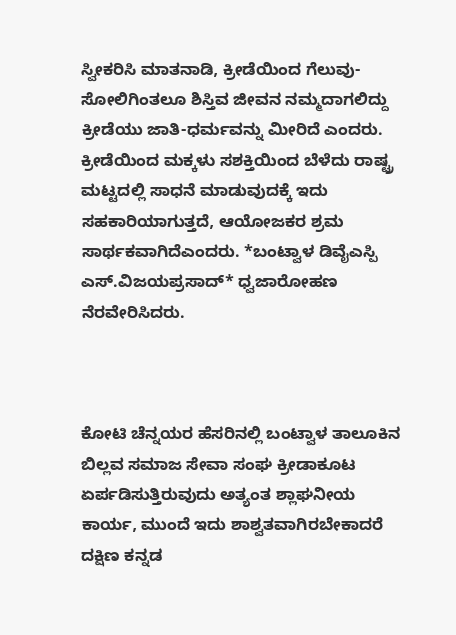ಸ್ವೀಕರಿಸಿ ಮಾತನಾಡಿ, ಕ್ರೀಡೆಯಿಂದ ಗೆಲುವು- ಸೋಲಿಗಿಂತಲೂ ಶಿಸ್ತಿವ ಜೀವನ ನಮ್ಮದಾಗಲಿದ್ದು ಕ್ರೀಡೆಯು ಜಾತಿ-ಧರ್ಮವನ್ನು ಮೀರಿದೆ ಎಂದರು. ಕ್ರೀಡೆಯಿಂದ ಮಕ್ಕಳು ಸಶಕ್ತಿಯಿಂದ ಬೆಳೆದು ರಾಷ್ಟ್ರ ಮಟ್ಟದಲ್ಲಿ ಸಾಧನೆ ಮಾಡುವುದಕ್ಕೆ ಇದು ಸಹಕಾರಿಯಾಗುತ್ತದೆ, ಆಯೋಜಕರ ಶ್ರಮ ಸಾರ್ಥಕವಾಗಿದೆಎಂದರು. *ಬಂಟ್ವಾಳ ಡಿವೈಎಸ್ಪಿ ಎಸ್.ವಿಜಯಪ್ರಸಾದ್* ಧ್ವಜಾರೋಹಣ ನೆರವೇರಿಸಿದರು.



ಕೋಟಿ ಚೆನ್ನಯರ ಹೆಸರಿನಲ್ಲಿ ಬಂಟ್ವಾಳ ತಾಲೂಕಿನ ಬಿಲ್ಲವ ಸಮಾಜ ಸೇವಾ ಸಂಘ ಕ್ರೀಡಾಕೂಟ ಏರ್ಪಡಿಸುತ್ತಿರುವುದು ಅತ್ಯಂತ ಶ್ಲಾಘನೀಯ ಕಾರ್ಯ, ಮುಂದೆ ಇದು ಶಾಶ್ವತವಾಗಿರಬೇಕಾದರೆ ದಕ್ಷಿಣ ಕನ್ನಡ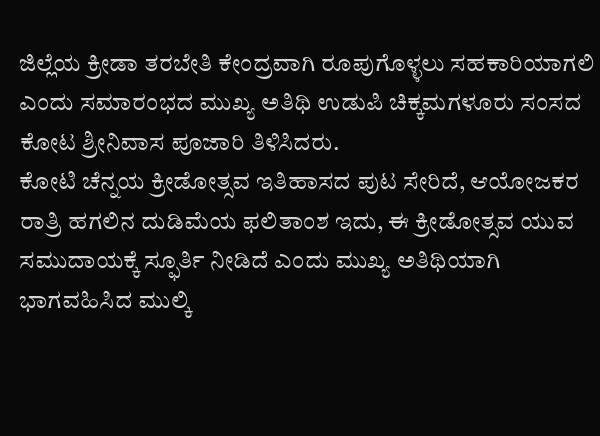ಜಿಲ್ಲೆಯ ಕ್ರೀಡಾ ತರಬೇತಿ ಕೇಂದ್ರವಾಗಿ ರೂಪುಗೊಳ್ಳಲು ಸಹಕಾರಿಯಾಗಲಿ ಎಂದು ಸಮಾರಂಭದ ಮುಖ್ಯ ಅತಿಥಿ ಉಡುಪಿ ಚಿಕ್ಕಮಗಳೂರು ಸಂಸದ ಕೋಟ ಶ್ರೀನಿವಾಸ ಪೂಜಾರಿ ತಿಳಿಸಿದರು.
ಕೋಟಿ ಚೆನ್ನಯ ಕ್ರೀಡೋತ್ಸವ ಇತಿಹಾಸದ ಪುಟ ಸೇರಿದೆ, ಆಯೋಜಕರ ರಾತ್ರಿ ಹಗಲಿನ ದುಡಿಮೆಯ ಫಲಿತಾಂಶ ಇದು, ಈ ಕ್ರೀಡೋತ್ಸವ ಯುವ ಸಮುದಾಯಕ್ಕೆ ಸ್ಫೂರ್ತಿ ನೀಡಿದೆ ಎಂದು ಮುಖ್ಯ ಅತಿಥಿಯಾಗಿ ಭಾಗವಹಿಸಿದ ಮುಲ್ಕಿ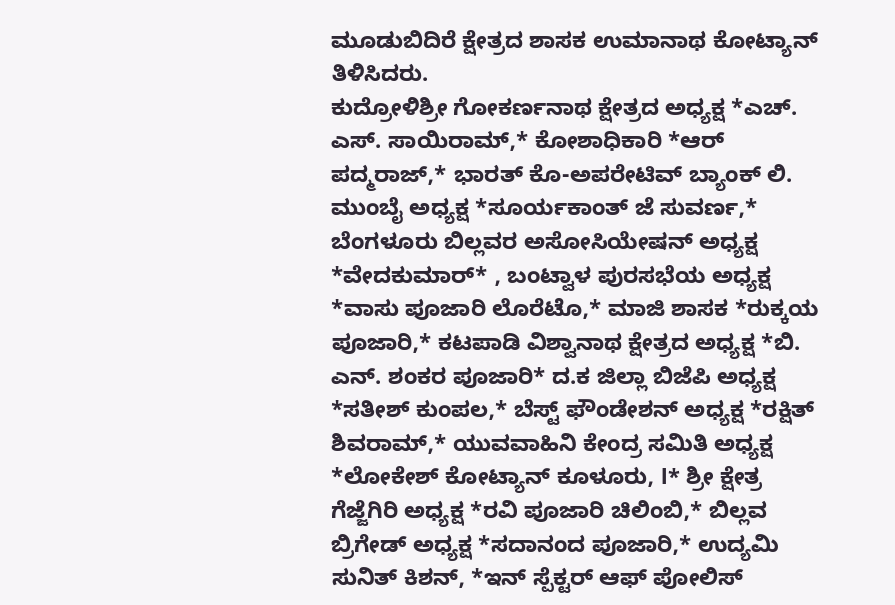ಮೂಡುಬಿದಿರೆ ಕ್ಷೇತ್ರದ ಶಾಸಕ ಉಮಾನಾಥ ಕೋಟ್ಯಾನ್ ತಿಳಿಸಿದರು.
ಕುದ್ರೋಳಿಶ್ರೀ ಗೋಕರ್ಣನಾಥ ಕ್ಷೇತ್ರದ ಅಧ್ಯಕ್ಷ *ಎಚ್. ಎಸ್. ಸಾಯಿರಾಮ್,* ಕೋಶಾಧಿಕಾರಿ *ಆರ್ ಪದ್ಮರಾಜ್,* ಭಾರತ್ ಕೊ-ಅಪರೇಟಿವ್ ಬ್ಯಾಂಕ್ ಲಿ. ಮುಂಬೈ ಅಧ್ಯಕ್ಷ *ಸೂರ್ಯಕಾಂತ್ ಜೆ ಸುವರ್ಣ,* ಬೆಂಗಳೂರು ಬಿಲ್ಲವರ ಅಸೋಸಿಯೇಷನ್ ಅಧ್ಯಕ್ಷ *ವೇದಕುಮಾರ್* , ಬಂಟ್ವಾಳ ಪುರಸಭೆಯ ಅಧ್ಯಕ್ಷ *ವಾಸು ಪೂಜಾರಿ ಲೊರೆಟೊ,* ಮಾಜಿ ಶಾಸಕ *ರುಕ್ಕಯ ಪೂಜಾರಿ,* ಕಟಪಾಡಿ ವಿಶ್ವಾನಾಥ ಕ್ಷೇತ್ರದ ಅಧ್ಯಕ್ಷ *ಬಿ. ಎನ್. ಶಂಕರ ಪೂಜಾರಿ* ದ.ಕ ಜಿಲ್ಲಾ ಬಿಜೆಪಿ ಅಧ್ಯಕ್ಷ *ಸತೀಶ್ ಕುಂಪಲ,* ಬೆಸ್ಟ್ ಫೌಂಡೇಶನ್ ಅಧ್ಯಕ್ಷ *ರಕ್ಷಿತ್ ಶಿವರಾಮ್,* ಯುವವಾಹಿನಿ ಕೇಂದ್ರ ಸಮಿತಿ ಅಧ್ಯಕ್ಷ *ಲೋಕೇಶ್ ಕೋಟ್ಯಾನ್ ಕೂಳೂರು, l* ಶ್ರೀ ಕ್ಷೇತ್ರ ಗೆಜ್ಜೆಗಿರಿ ಅಧ್ಯಕ್ಷ *ರವಿ ಪೂಜಾರಿ ಚಿಲಿಂಬಿ,* ಬಿಲ್ಲವ ಬ್ರಿಗೇಡ್ ಅಧ್ಯಕ್ಷ *ಸದಾನಂದ ಪೂಜಾರಿ,* ಉದ್ಯಮಿ ಸುನಿತ್ ಕಿಶನ್, *ಇನ್ ಸ್ಪೆಕ್ಟರ್ ಆಫ್ ಪೋಲಿಸ್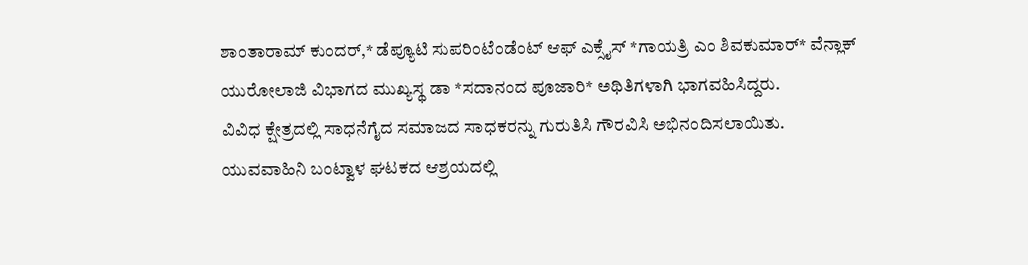ಶಾಂತಾರಾಮ್ ಕುಂದರ್,* ಡೆಪ್ಯೂಟಿ ಸುಪರಿಂಟೆಂಡೆಂಟ್ ಆಫ್ ಎಕ್ಸೈಸ್ *ಗಾಯತ್ರಿ ಎಂ ಶಿವಕುಮಾರ್* ವೆನ್ಲಾಕ್ ಯುರೋಲಾಜಿ ವಿಭಾಗದ ಮುಖ್ಯಸ್ಥ ಡಾ *ಸದಾನಂದ ಪೂಜಾರಿ* ಅಥಿತಿಗಳಾಗಿ ಭಾಗವಹಿಸಿದ್ದರು.
ವಿವಿಧ ಕ್ಷೇತ್ರದಲ್ಲಿ ಸಾಧನೆಗೈದ ಸಮಾಜದ ಸಾಧಕರನ್ನು ಗುರುತಿಸಿ ಗೌರವಿಸಿ ಅಭಿನಂದಿಸಲಾಯಿತು.
ಯುವವಾಹಿನಿ ಬಂಟ್ವಾಳ ಘಟಕದ ಆಶ್ರಯದಲ್ಲಿ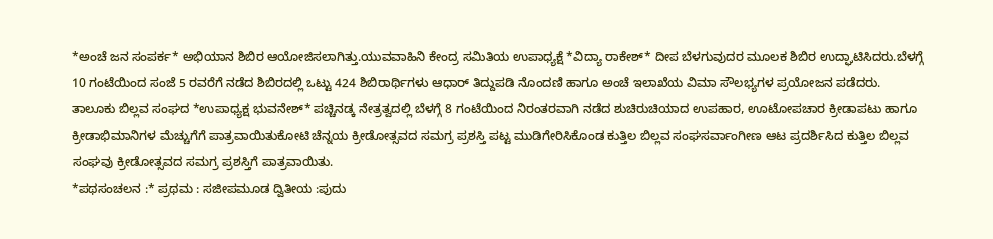*ಅಂಚೆ ಜನ ಸಂಪರ್ಕ* ಅಭಿಯಾನ ಶಿಬಿರ ಆಯೋಜಿಸಲಾಗಿತ್ತು.ಯುವವಾಹಿನಿ ಕೇಂದ್ರ ಸಮಿತಿಯ ಉಪಾಧ್ಯಕ್ಷೆ *ವಿದ್ಯಾ ರಾಕೇಶ್* ದೀಪ ಬೆಳಗುವುದರ ಮೂಲಕ ಶಿಬಿರ ಉದ್ಘಾಟಿಸಿದರು.ಬೆಳಗ್ಗೆ 10 ಗಂಟೆಯಿಂದ ಸಂಜೆ 5 ರವರೆಗೆ ನಡೆದ ಶಿಬಿರದಲ್ಲಿ ಒಟ್ಟು 424 ಶಿಬಿರಾರ್ಥಿಗಳು ಆಧಾರ್ ತಿದ್ದುಪಡಿ ನೊಂದಣಿ ಹಾಗೂ ಅಂಚೆ ಇಲಾಖೆಯ ವಿಮಾ ಸೌಲಭ್ಯಗಳ ಪ್ರಯೋಜನ ಪಡೆದರು.
ತಾಲೂಕು ಬಿಲ್ಲವ ಸಂಘದ *ಉಪಾಧ್ಯಕ್ಷ ಭುವನೇಶ್* ಪಚ್ಚಿನಡ್ಕ ನೇತ್ರತ್ವದಲ್ಲಿ ಬೆಳಗ್ಗೆ 8 ಗಂಟೆಯಿಂದ ನಿರಂತರವಾಗಿ ನಡೆದ ಶುಚಿರುಚಿಯಾದ ಉಪಹಾರ, ಊಟೋಪಚಾರ ಕ್ರೀಡಾಪಟು ಹಾಗೂ ಕ್ರೀಡಾಭಿಮಾನಿಗಳ ಮೆಚ್ಚುಗೆಗೆ ಪಾತ್ರವಾಯಿತುಕೋಟಿ ಚೆನ್ನಯ ಕ್ರೀಡೋತ್ಸವದ ಸಮಗ್ರ ಪ್ರಶಸ್ತಿ ಪಟ್ಟ ಮುಡಿಗೇರಿಸಿಕೊಂಡ ಕುತ್ತಿಲ ಬಿಲ್ಲವ ಸಂಘಸರ್ವಾಂಗೀಣ ಆಟ ಪ್ರದರ್ಶಿಸಿದ ಕುತ್ತಿಲ ಬಿಲ್ಲವ ಸಂಘವು ಕ್ರೀಡೋತ್ಸವದ ಸಮಗ್ರ ಪ್ರಶಸ್ತಿಗೆ ಪಾತ್ರವಾಯಿತು.
*ಪಥಸಂಚಲನ :* ಪ್ರಥಮ : ಸಜೀಪಮೂಡ ದ್ವಿತೀಯ :ಪುದು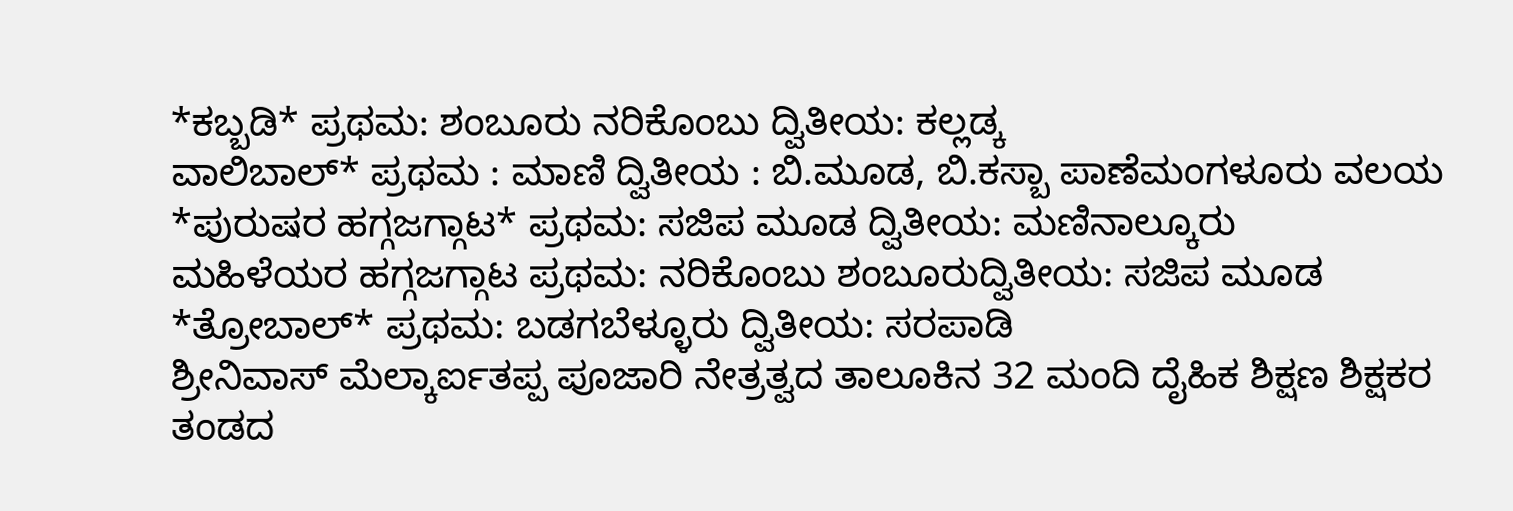*ಕಬ್ಬಡಿ* ಪ್ರಥಮ: ಶಂಬೂರು ನರಿಕೊಂಬು ದ್ವಿತೀಯ: ಕಲ್ಲಡ್ಕ
ವಾಲಿಬಾಲ್* ಪ್ರಥಮ : ಮಾಣಿ ದ್ವಿತೀಯ : ಬಿ.ಮೂಡ, ಬಿ.ಕಸ್ಬಾ ಪಾಣೆಮಂಗಳೂರು ವಲಯ
*ಪುರುಷರ ಹಗ್ಗಜಗ್ಗಾಟ* ಪ್ರಥಮ: ಸಜಿಪ ಮೂಡ ದ್ವಿತೀಯ: ಮಣಿನಾಲ್ಕೂರು
ಮಹಿಳೆಯರ ಹಗ್ಗಜಗ್ಗಾಟ ಪ್ರಥಮ: ನರಿಕೊಂಬು ಶಂಬೂರುದ್ವಿತೀಯ: ಸಜಿಪ ಮೂಡ
*ತ್ರೋಬಾಲ್* ಪ್ರಥಮ: ಬಡಗಬೆಳ್ಳೂರು ದ್ವಿತೀಯ: ಸರಪಾಡಿ
ಶ್ರೀನಿವಾಸ್ ಮೆಲ್ಕಾರ್ಐತಪ್ಪ ಪೂಜಾರಿ ನೇತ್ರತ್ವದ ತಾಲೂಕಿನ 32 ಮಂದಿ ದೈಹಿಕ ಶಿಕ್ಷಣ ಶಿಕ್ಷಕರ ತಂಡದ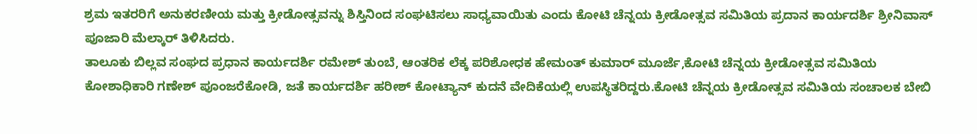ಶ್ರಮ ಇತರರಿಗೆ ಅನುಕರಣೀಯ ಮತ್ತು ಕ್ರೀಡೋತ್ಸವನ್ನು ಶಿಸ್ತಿನಿಂದ ಸಂಘಟಿಸಲು ಸಾಧ್ಯವಾಯಿತು ಎಂದು ಕೋಟಿ ಚೆನ್ನಯ ಕ್ರೀಡೋತ್ಸವ ಸಮಿತಿಯ ಪ್ರದಾನ ಕಾರ್ಯದರ್ಶಿ ಶ್ರೀನಿವಾಸ್ ಪೂಜಾರಿ ಮೆಲ್ಕಾರ್ ತಿಳಿಸಿದರು.
ತಾಲೂಕು ಬಿಲ್ಲವ ಸಂಘದ ಪ್ರಧಾನ ಕಾರ್ಯದರ್ಶಿ ರಮೇಶ್ ತುಂಬೆ, ಆಂತರಿಕ ಲೆಕ್ಕ ಪರಿಶೋಧಕ ಹೇಮಂತ್ ಕುಮಾರ್ ಮೂರ್ಜೆ,ಕೋಟಿ ಚೆನ್ನಯ ಕ್ರೀಡೋತ್ಸವ ಸಮಿತಿಯ ಕೋಶಾಧಿಕಾರಿ ಗಣೇಶ್ ಪೂಂಜರೆಕೋಡಿ, ಜತೆ ಕಾರ್ಯದರ್ಶಿ ಹರೀಶ್ ಕೋಟ್ಯಾನ್ ಕುದನೆ ವೇದಿಕೆಯಲ್ಲಿ ಉಪಸ್ಥಿತರಿದ್ದರು.ಕೋಟಿ ಚೆನ್ನಯ ಕ್ರೀಡೋತ್ಸವ ಸಮಿತಿಯ ಸಂಚಾಲಕ ಬೇಬಿ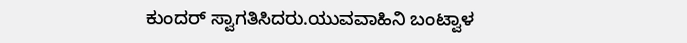ಕುಂದರ್ ಸ್ವಾಗತಿಸಿದರು.ಯುವವಾಹಿನಿ ಬಂಟ್ವಾಳ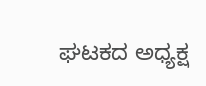ಘಟಕದ ಅಧ್ಯಕ್ಷ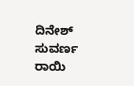ದಿನೇಶ್ ಸುವರ್ಣ ರಾಯಿ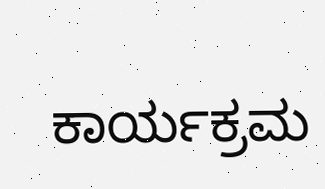ಕಾರ್ಯಕ್ರಮ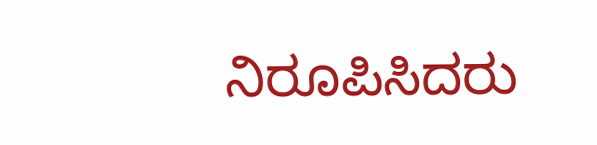ನಿರೂಪಿಸಿದರು